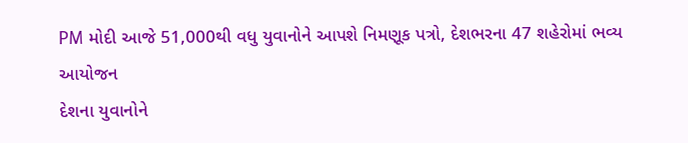PM મોદી આજે 51,000થી વધુ યુવાનોને આપશે નિમણૂક પત્રો, દેશભરના 47 શહેરોમાં ભવ્ય આયોજન
દેશના યુવાનોને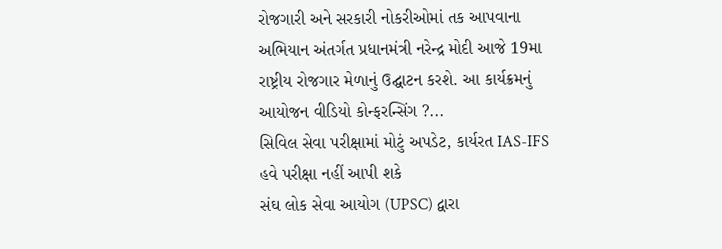રોજગારી અને સરકારી નોકરીઓમાં તક આપવાના અભિયાન અંતર્ગત પ્રધાનમંત્રી નરેન્દ્ર મોદી આજે 19મા રાષ્ટ્રીય રોજગાર મેળાનું ઉદ્ઘાટન કરશે. આ કાર્યક્રમનું આયોજન વીડિયો કોન્ફરન્સિંગ ?...
સિવિલ સેવા પરીક્ષામાં મોટું અપડેટ, કાર્યરત IAS-IFS હવે પરીક્ષા નહીં આપી શકે
સંઘ લોક સેવા આયોગ (UPSC) દ્વારા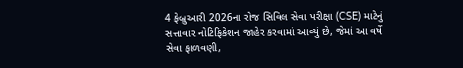4 ફેબ્રુઆરી 2026ના રોજ સિવિલ સેવા પરીક્ષા (CSE) માટેનું સત્તાવાર નોટિફિકેશન જાહેર કરવામાં આવ્યું છે, જેમાં આ વર્ષે સેવા ફાળવણી,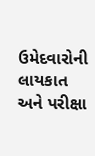ઉમેદવારોની લાયકાત અને પરીક્ષા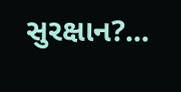સુરક્ષાન?...